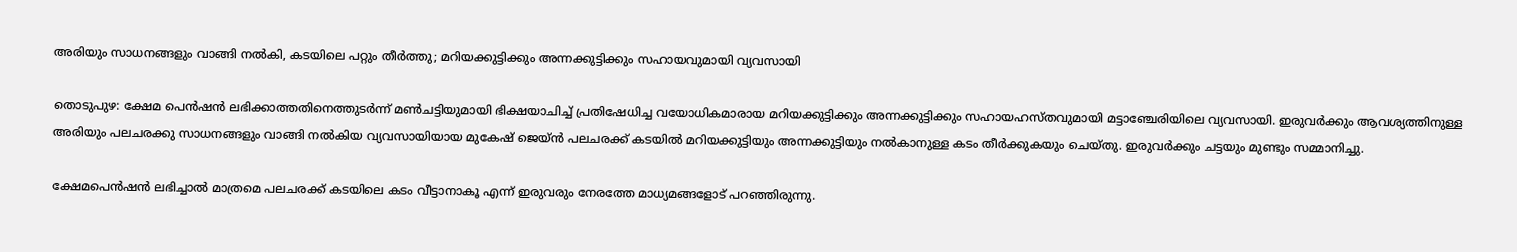അരിയും സാധനങ്ങളും വാങ്ങി നല്‍കി, കടയിലെ പറ്റും തീര്‍ത്തു; മറിയക്കുട്ടിക്കും അന്നക്കുട്ടിക്കും സഹായവുമായി വ്യവസായി

തൊടുപുഴ: ക്ഷേമ പെന്‍ഷന്‍ ലഭിക്കാത്തതിനെത്തുടര്‍ന്ന് മണ്‍ചട്ടിയുമായി ഭിക്ഷയാചിച്ച് പ്രതിഷേധിച്ച വയോധികമാരായ മറിയക്കുട്ടിക്കും അന്നക്കുട്ടിക്കും സഹായഹസ്തവുമായി മട്ടാഞ്ചേരിയിലെ വ്യവസായി. ഇരുവര്‍ക്കും ആവശ്യത്തിനുള്ള അരിയും പലചരക്കു സാധനങ്ങളും വാങ്ങി നല്‍കിയ വ്യവസായിയായ മുകേഷ് ജെയ്ന്‍ പലചരക്ക് കടയില്‍ മറിയക്കുട്ടിയും അന്നക്കുട്ടിയും നല്‍കാനുള്ള കടം തീര്‍ക്കുകയും ചെയ്തു. ഇരുവര്‍ക്കും ചട്ടയും മുണ്ടും സമ്മാനിച്ചു.

ക്ഷേമപെന്‍ഷന്‍ ലഭിച്ചാല്‍ മാത്രമെ പലചരക്ക് കടയിലെ കടം വീട്ടാനാകൂ എന്ന് ഇരുവരും നേരത്തേ മാധ്യമങ്ങളോട് പറഞ്ഞിരുന്നു.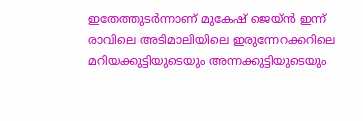ഇതേത്തുടര്‍ന്നാണ് മുകേഷ് ജെയ്ന്‍ ഇന്ന് രാവിലെ അടിമാലിയിലെ ഇരുന്നേറക്കറിലെ മറിയക്കുട്ടിയുടെയും അന്നക്കുട്ടിയുടെയും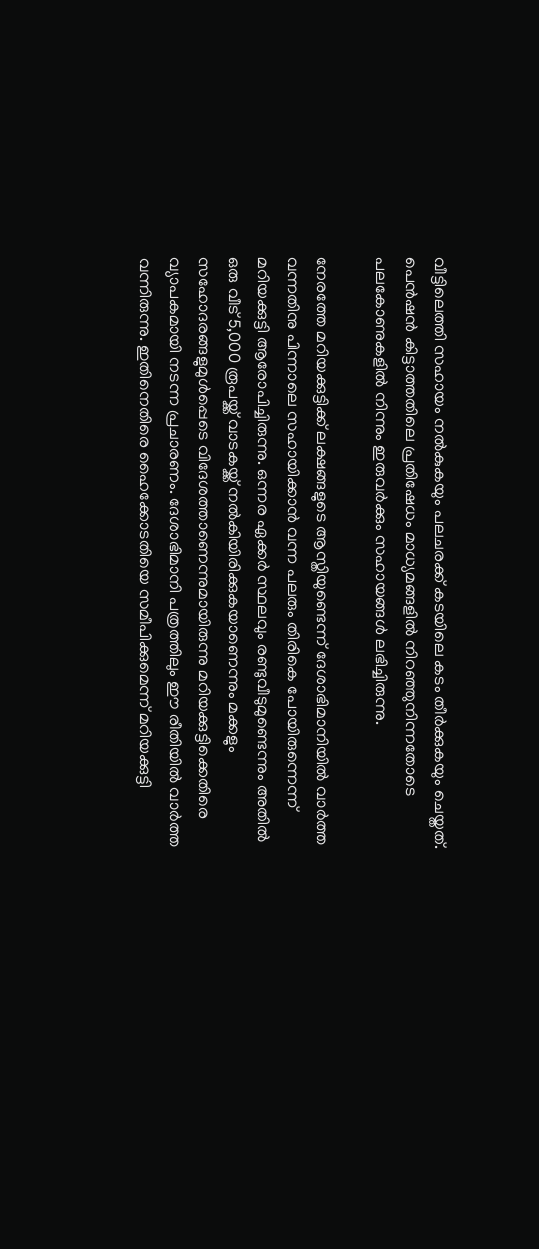വീട്ടിലെത്തി സഹായം നല്‍കുകയും പലചരക്ക് കടയിലെ കടം തീര്‍ക്കുകയും ചെയ്തത്. പെന്‍ഷന്‍ കിട്ടാത്തതിലെ പ്രതിഷേധം മാധ്യമങ്ങളില്‍ നിറഞ്ഞുനിന്നതോടെ പലകോണുകളില്‍ നിന്നും ഇരുവര്‍ക്കും സഹായങ്ങള്‍ ലഭിച്ചിരുന്നു.

നേരത്തേ മറിയക്കുട്ടിക്ക് ലക്ഷങ്ങളുടെ ആസ്തിയുണ്ടെന്ന് ദേശാഭിമാനിയില്‍ വാര്‍ത്ത വന്നതിനു പിന്നാലെ സഹായിക്കാന്‍ വന്ന പലരും തിരികെ പോയിരുന്നെന്ന് മറിയക്കുട്ടി ആരോപിച്ചിരുന്നു. ഒന്നര ഏക്കര്‍ സ്ഥലവും രണ്ടുവീടുമുണ്ടെന്നും അതില്‍ ഒരു വീട് 5,000 രൂപയ്ക്ക് വാടകയ്ക്ക് നല്‍കിയിരിക്കുകയാണെന്നും മക്കളും സഹോദരങ്ങളുമുള്‍പ്പെടെ വിദേശത്താണെന്നുമായിരുന്നു മറിയക്കുട്ടിക്കെതിരെ വ്യാപകമായി നടന്ന പ്രചാരണം. ദേശാഭിമാനി പത്രത്തിലും ഈ രീതിയില്‍ വാര്‍ത്ത വന്നിരുന്നു. ഇതിനെതിരെ ഹൈക്കോടതിയെ സമീപിക്കുമെന്ന് മറിയക്കുട്ടി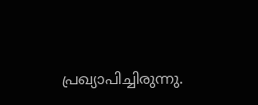പ്രഖ്യാപിച്ചിരുന്നു.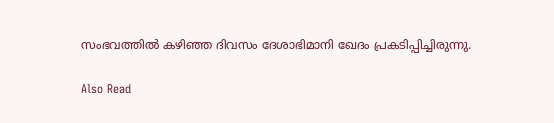സംഭവത്തില്‍ കഴിഞ്ഞ ദിവസം ദേശാഭിമാനി ഖേദം പ്രകടിപ്പിച്ചിരുന്നു.

Also Read